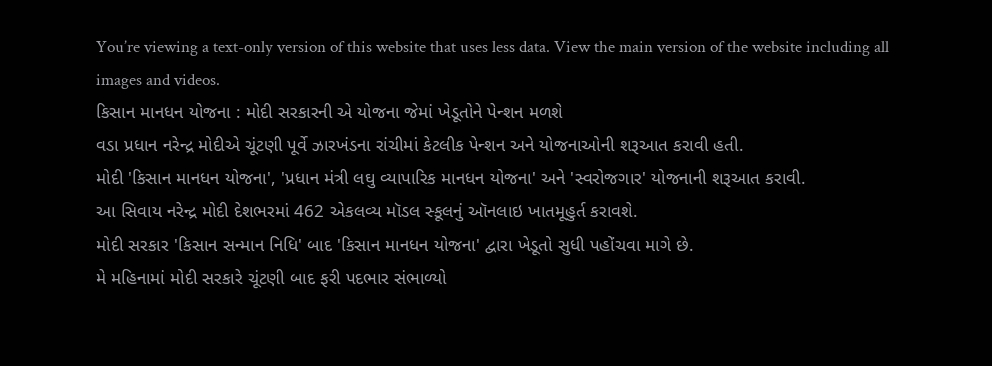You’re viewing a text-only version of this website that uses less data. View the main version of the website including all images and videos.
કિસાન માનધન યોજના : મોદી સરકારની એ યોજના જેમાં ખેડૂતોને પેન્શન મળશે
વડા પ્રધાન નરેન્દ્ર મોદીએ ચૂંટણી પૂર્વે ઝારખંડના રાંચીમાં કેટલીક પેન્શન અને યોજનાઓની શરૂઆત કરાવી હતી.
મોદી 'કિસાન માનધન યોજના', 'પ્રધાન મંત્રી લઘુ વ્યાપારિક માનધન યોજના' અને 'સ્વરોજગાર' યોજનાની શરૂઆત કરાવી.
આ સિવાય નરેન્દ્ર મોદી દેશભરમાં 462 એકલવ્ય મૉડલ સ્કૂલનું ઑનલાઇ ખાતમૂહુર્ત કરાવશે.
મોદી સરકાર 'કિસાન સન્માન નિધિ' બાદ 'કિસાન માનધન યોજના' દ્વારા ખેડૂતો સુધી પહોંચવા માગે છે.
મે મહિનામાં મોદી સરકારે ચૂંટણી બાદ ફરી પદભાર સંભાળ્યો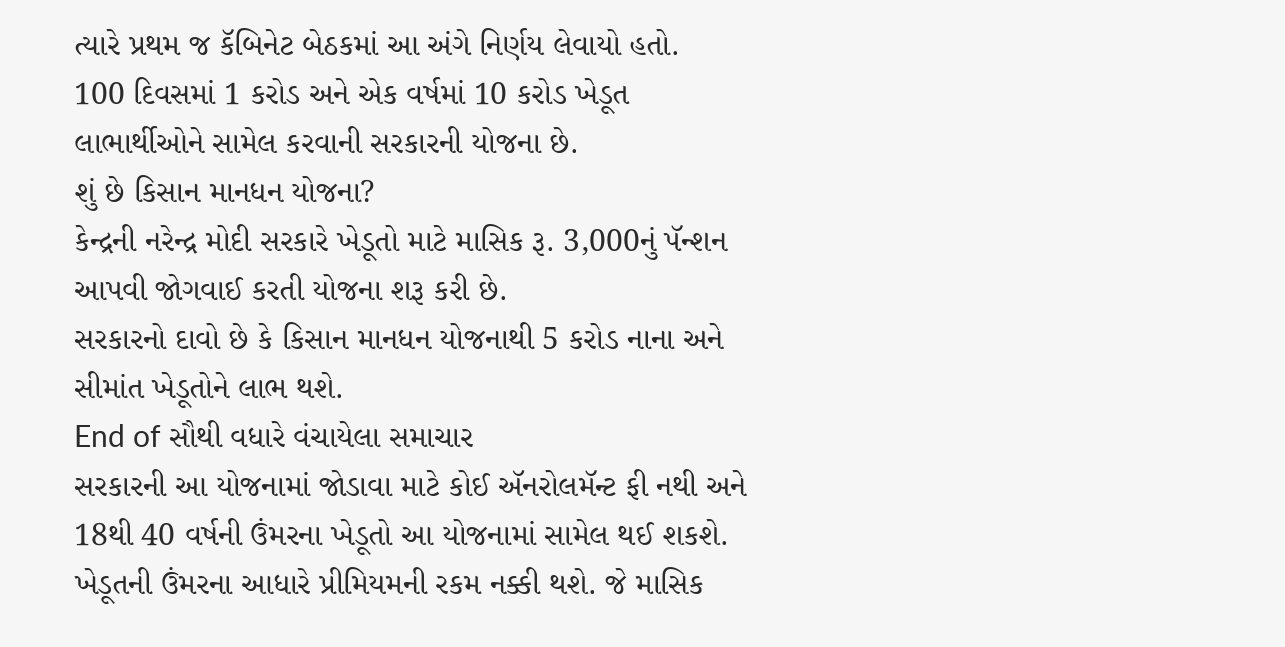ત્યારે પ્રથમ જ કૅબિનેટ બેઠકમાં આ અંગે નિર્ણય લેવાયો હતો.
100 દિવસમાં 1 કરોડ અને એક વર્ષમાં 10 કરોડ ખેડૂત લાભાર્થીઓને સામેલ કરવાની સરકારની યોજના છે.
શું છે કિસાન માનધન યોજના?
કેન્દ્રની નરેન્દ્ર મોદી સરકારે ખેડૂતો માટે માસિક રૂ. 3,000નું પૅન્શન આપવી જોગવાઈ કરતી યોજના શરૂ કરી છે.
સરકારનો દાવો છે કે કિસાન માનધન યોજનાથી 5 કરોડ નાના અને સીમાંત ખેડૂતોને લાભ થશે.
End of સૌથી વધારે વંચાયેલા સમાચાર
સરકારની આ યોજનામાં જોડાવા માટે કોઈ ઍનરોલમૅન્ટ ફી નથી અને 18થી 40 વર્ષની ઉંમરના ખેડૂતો આ યોજનામાં સામેલ થઈ શકશે.
ખેડૂતની ઉંમરના આધારે પ્રીમિયમની રકમ નક્કી થશે. જે માસિક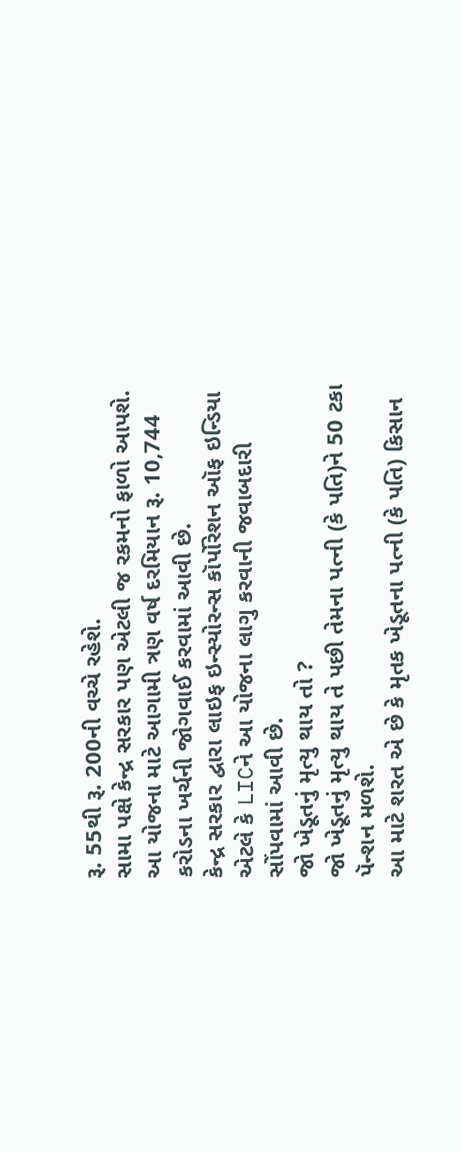રૂ. 55થી રૂ. 200ની વચ્ચે રહેશે.
સામા પક્ષે કેન્દ્ર સરકાર પણ એટલી જ રકમનો ફાળો આપશે.
આ યોજના માટે આગામી ત્રણ વર્ષ દરમિયાન રૂ. 10,744 કરોડના ખર્ચની જોગવાઈ કરવામાં આવી છે.
કેન્દ્ર સરકાર દ્વારા લાઇફ ઇન્સ્યોરન્સ કૉર્પોરેશન ઑફ ઇન્ડિયા એટલે કે LICને આ યોજના લાગુ કરવાની જવાબદારી સોંપવામાં આવી છે.
જો ખેડૂતનું મૃત્યુ થાય તો ?
જો ખેડૂતનું મૃત્યુ થાય તે પછી તેમના પત્ની (કે પતિ)ને 50 ટકા પૅન્શન મળશે.
આ માટે શરત એ છે કે મૃતક ખેડૂતના પત્ની (કે પતિ) કિસાન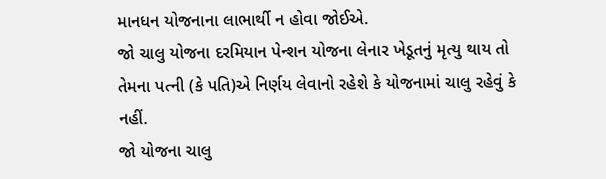માનધન યોજનાના લાભાર્થી ન હોવા જોઈએ.
જો ચાલુ યોજના દરમિયાન પેન્શન યોજના લેનાર ખેડૂતનું મૃત્યુ થાય તો તેમના પત્ની (કે પતિ)એ નિર્ણય લેવાનો રહેશે કે યોજનામાં ચાલુ રહેવું કે નહીં.
જો યોજના ચાલુ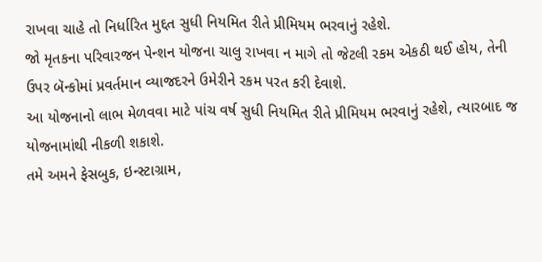રાખવા ચાહે તો નિર્ધારિત મુદ્દત સુધી નિયમિત રીતે પ્રીમિયમ ભરવાનું રહેશે.
જો મૃતકના પરિવારજન પેન્શન યોજના ચાલુ રાખવા ન માગે તો જેટલી રકમ એકઠી થઈ હોય, તેની ઉપર બૅન્કોમાં પ્રવર્તમાન વ્યાજદરને ઉમેરીને રકમ પરત કરી દેવાશે.
આ યોજનાનો લાભ મેળવવા માટે પાંચ વર્ષ સુધી નિયમિત રીતે પ્રીમિયમ ભરવાનું રહેશે, ત્યારબાદ જ યોજનામાંથી નીકળી શકાશે.
તમે અમને ફેસબુક, ઇન્સ્ટાગ્રામ,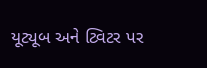યૂટ્યૂબ અને ટ્વિટર પર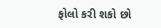ફોલો કરી શકો છો